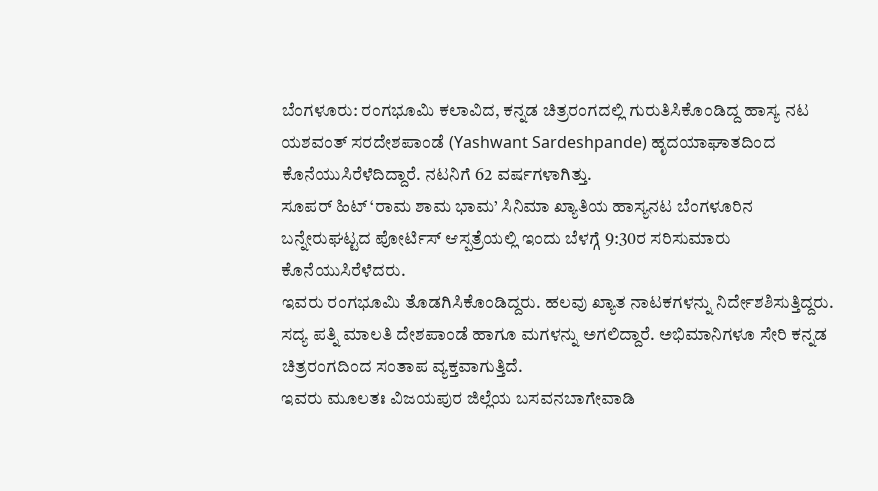ಬೆಂಗಳೂರು: ರಂಗಭೂಮಿ ಕಲಾವಿದ, ಕನ್ನಡ ಚಿತ್ರರಂಗದಲ್ಲಿ ಗುರುತಿಸಿಕೊಂಡಿದ್ದ ಹಾಸ್ಯ ನಟ ಯಶವಂತ್ ಸರದೇಶಪಾಂಡೆ (Yashwant Sardeshpande) ಹೃದಯಾಘಾತದಿಂದ ಕೊನೆಯುಸಿರೆಳೆದಿದ್ದಾರೆ. ನಟನಿಗೆ 62 ವರ್ಷಗಳಾಗಿತ್ತು.
ಸೂಪರ್ ಹಿಟ್ ‘ರಾಮ ಶಾಮ ಭಾಮ’ ಸಿನಿಮಾ ಖ್ಯಾತಿಯ ಹಾಸ್ಯನಟ ಬೆಂಗಳೂರಿನ ಬನ್ನೇರುಘಟ್ಟದ ಪೋರ್ಟಿಸ್ ಆಸ್ಪತ್ರೆಯಲ್ಲಿ ಇಂದು ಬೆಳಗ್ಗೆ 9:30ರ ಸರಿಸುಮಾರು ಕೊನೆಯುಸಿರೆಳೆದರು.
ಇವರು ರಂಗಭೂಮಿ ತೊಡಗಿಸಿಕೊಂಡಿದ್ದರು. ಹಲವು ಖ್ಯಾತ ನಾಟಕಗಳನ್ನು ನಿರ್ದೇಶಶಿಸುತ್ತಿದ್ದರು. ಸದ್ಯ ಪತ್ನಿ ಮಾಲತಿ ದೇಶಪಾಂಡೆ ಹಾಗೂ ಮಗಳನ್ನು ಅಗಲಿದ್ದಾರೆ. ಅಭಿಮಾನಿಗಳೂ ಸೇರಿ ಕನ್ನಡ ಚಿತ್ರರಂಗದಿಂದ ಸಂತಾಪ ವ್ಯಕ್ತವಾಗುತ್ತಿದೆ.
ಇವರು ಮೂಲತಃ ವಿಜಯಪುರ ಜಿಲ್ಲೆಯ ಬಸವನಬಾಗೇವಾಡಿ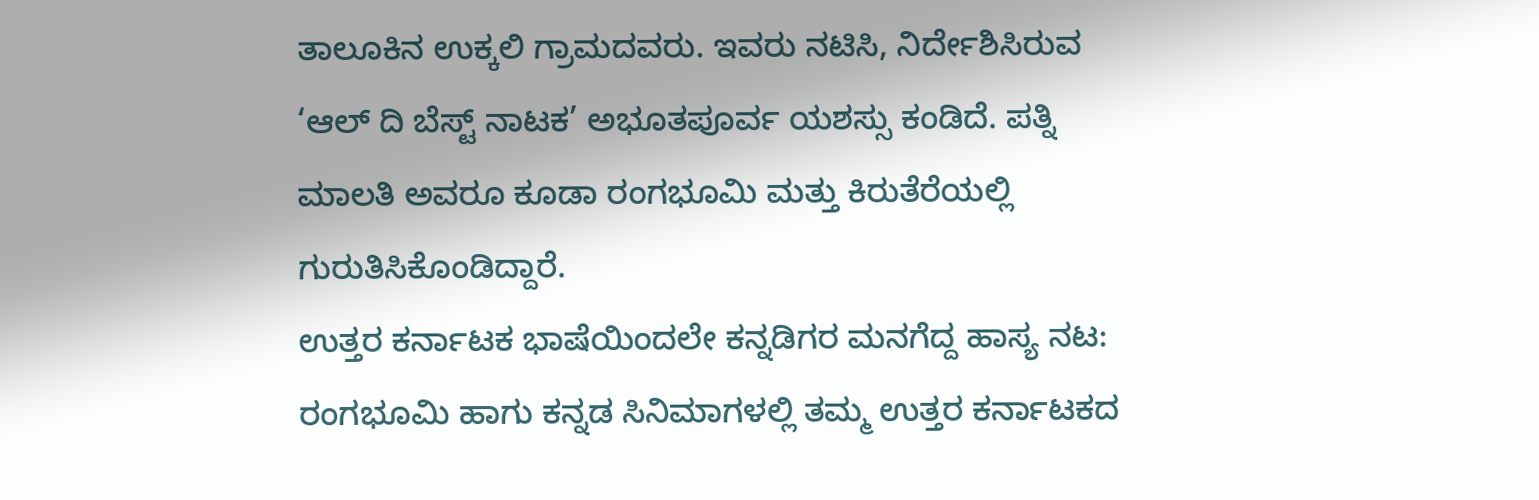ತಾಲೂಕಿನ ಉಕ್ಕಲಿ ಗ್ರಾಮದವರು. ಇವರು ನಟಿಸಿ, ನಿರ್ದೇಶಿಸಿರುವ ‘ಆಲ್ ದಿ ಬೆಸ್ಟ್ ನಾಟಕ’ ಅಭೂತಪೂರ್ವ ಯಶಸ್ಸು ಕಂಡಿದೆ. ಪತ್ನಿ ಮಾಲತಿ ಅವರೂ ಕೂಡಾ ರಂಗಭೂಮಿ ಮತ್ತು ಕಿರುತೆರೆಯಲ್ಲಿ ಗುರುತಿಸಿಕೊಂಡಿದ್ದಾರೆ.
ಉತ್ತರ ಕರ್ನಾಟಕ ಭಾಷೆಯಿಂದಲೇ ಕನ್ನಡಿಗರ ಮನಗೆದ್ದ ಹಾಸ್ಯ ನಟ: ರಂಗಭೂಮಿ ಹಾಗು ಕನ್ನಡ ಸಿನಿಮಾಗಳಲ್ಲಿ ತಮ್ಮ ಉತ್ತರ ಕರ್ನಾಟಕದ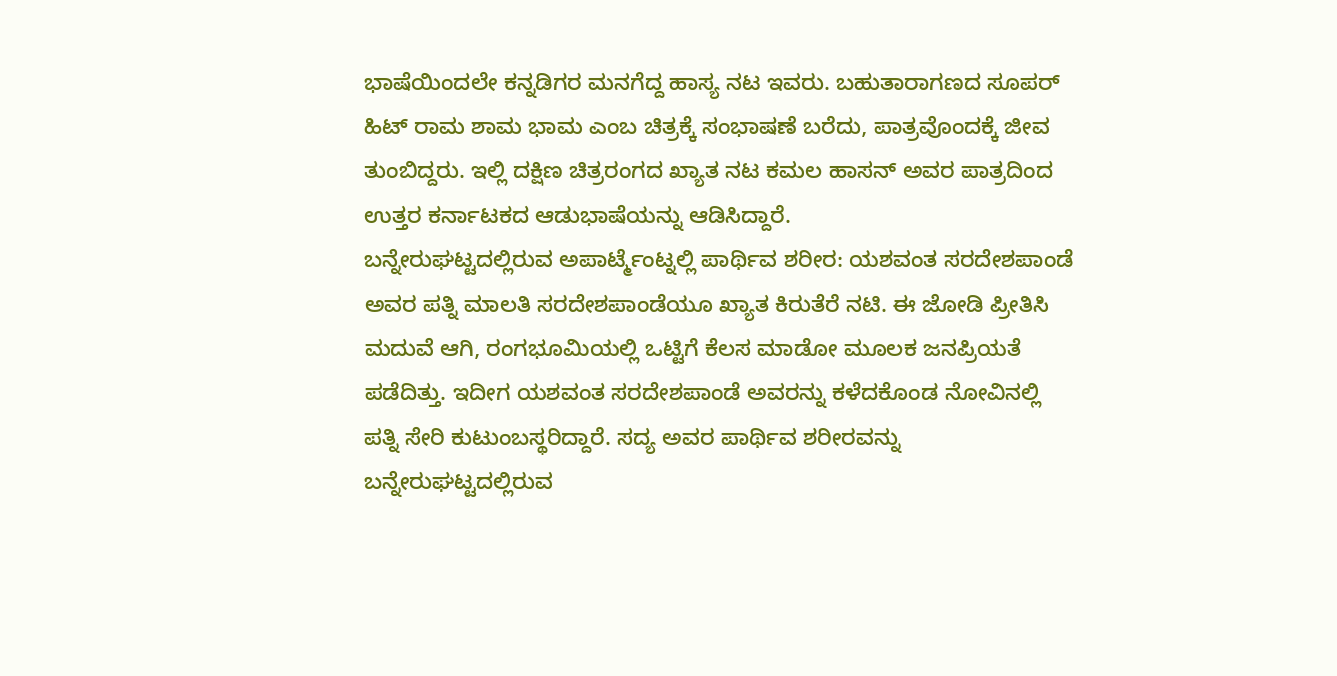ಭಾಷೆಯಿಂದಲೇ ಕನ್ನಡಿಗರ ಮನಗೆದ್ದ ಹಾಸ್ಯ ನಟ ಇವರು. ಬಹುತಾರಾಗಣದ ಸೂಪರ್ ಹಿಟ್ ರಾಮ ಶಾಮ ಭಾಮ ಎಂಬ ಚಿತ್ರಕ್ಕೆ ಸಂಭಾಷಣೆ ಬರೆದು, ಪಾತ್ರವೊಂದಕ್ಕೆ ಜೀವ ತುಂಬಿದ್ದರು. ಇಲ್ಲಿ ದಕ್ಷಿಣ ಚಿತ್ರರಂಗದ ಖ್ಯಾತ ನಟ ಕಮಲ ಹಾಸನ್ ಅವರ ಪಾತ್ರದಿಂದ ಉತ್ತರ ಕರ್ನಾಟಕದ ಆಡುಭಾಷೆಯನ್ನು ಆಡಿಸಿದ್ದಾರೆ.
ಬನ್ನೇರುಘಟ್ಟದಲ್ಲಿರುವ ಅಪಾರ್ಟ್ಮೆಂಟ್ನಲ್ಲಿ ಪಾರ್ಥಿವ ಶರೀರ: ಯಶವಂತ ಸರದೇಶಪಾಂಡೆ ಅವರ ಪತ್ನಿ ಮಾಲತಿ ಸರದೇಶಪಾಂಡೆಯೂ ಖ್ಯಾತ ಕಿರುತೆರೆ ನಟಿ. ಈ ಜೋಡಿ ಪ್ರೀತಿಸಿ ಮದುವೆ ಆಗಿ, ರಂಗಭೂಮಿಯಲ್ಲಿ ಒಟ್ಟಿಗೆ ಕೆಲಸ ಮಾಡೋ ಮೂಲಕ ಜನಪ್ರಿಯತೆ ಪಡೆದಿತ್ತು. ಇದೀಗ ಯಶವಂತ ಸರದೇಶಪಾಂಡೆ ಅವರನ್ನು ಕಳೆದಕೊಂಡ ನೋವಿನಲ್ಲಿ ಪತ್ನಿ ಸೇರಿ ಕುಟುಂಬಸ್ಥರಿದ್ದಾರೆ. ಸದ್ಯ ಅವರ ಪಾರ್ಥಿವ ಶರೀರವನ್ನು ಬನ್ನೇರುಘಟ್ಟದಲ್ಲಿರುವ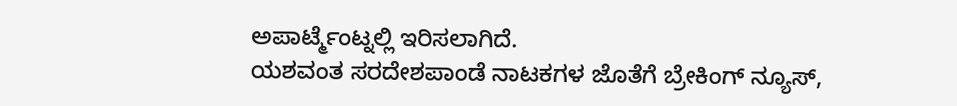ಅಪಾರ್ಟ್ಮೆಂಟ್ನಲ್ಲಿ ಇರಿಸಲಾಗಿದೆ.
ಯಶವಂತ ಸರದೇಶಪಾಂಡೆ ನಾಟಕಗಳ ಜೊತೆಗೆ ಬ್ರೇಕಿಂಗ್ ನ್ಯೂಸ್,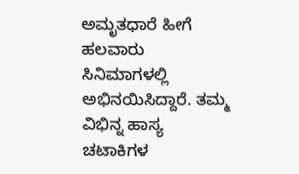ಅಮೃತಧಾರೆ ಹೀಗೆ ಹಲವಾರು ಸಿನಿಮಾಗಳಲ್ಲಿ ಅಭಿನಯಿಸಿದ್ದಾರೆ. ತಮ್ಮ ವಿಭಿನ್ನ ಹಾಸ್ಯ ಚಟಾಕಿಗಳ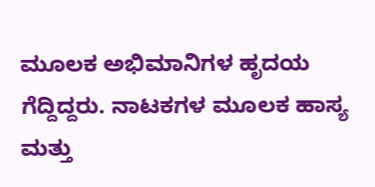ಮೂಲಕ ಅಭಿಮಾನಿಗಳ ಹೃದಯ ಗೆದ್ದಿದ್ದರು. ನಾಟಕಗಳ ಮೂಲಕ ಹಾಸ್ಯ ಮತ್ತು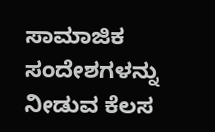ಸಾಮಾಜಿಕ ಸಂದೇಶಗಳನ್ನು ನೀಡುವ ಕೆಲಸ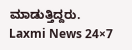ಮಾಡುತ್ತಿದ್ದರು.
Laxmi News 24×7